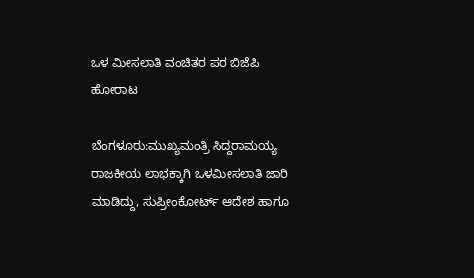ಒಳ ಮೀಸಲಾತಿ ವಂಚಿತರ ಪರ ಬಿಜೆಪಿ ಹೋರಾಟ

ಬೆಂಗಳೂರು:ಮುಖ್ಯಮಂತ್ರಿ ಸಿದ್ದರಾಮಯ್ಯ ರಾಜಕೀಯ ಲಾಭಕ್ಕಾಗಿ ಒಳಮೀಸಲಾತಿ ಜಾರಿ ಮಾಡಿದ್ದು, ಸುಪ್ರೀಂಕೋರ್ಟ್ ಆದೇಶ ಹಾಗೂ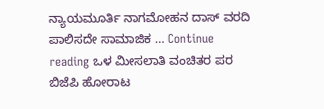ನ್ಯಾಯಮೂರ್ತಿ ನಾಗಮೋಹನ ದಾಸ್ ವರದಿ ಪಾಲಿಸದೇ ಸಾಮಾಜಿಕ … Continue reading ಒಳ ಮೀಸಲಾತಿ ವಂಚಿತರ ಪರ ಬಿಜೆಪಿ ಹೋರಾಟ